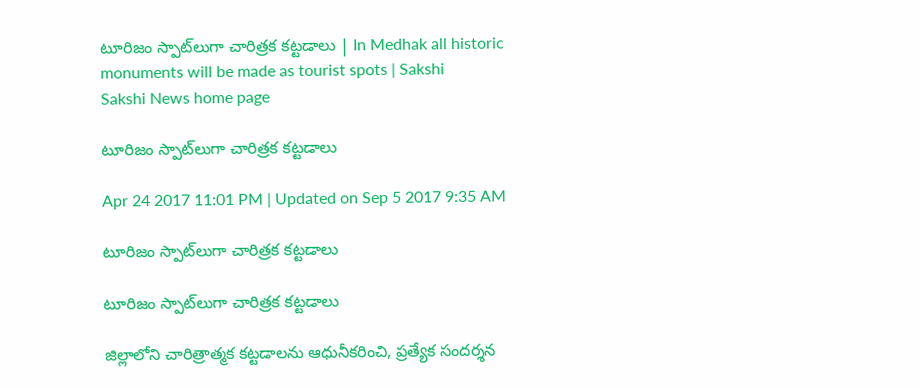టూరిజం స్పాట్‌లుగా చారిత్రక కట్టడాలు | In Medhak all historic monuments will be made as tourist spots | Sakshi
Sakshi News home page

టూరిజం స్పాట్‌లుగా చారిత్రక కట్టడాలు

Apr 24 2017 11:01 PM | Updated on Sep 5 2017 9:35 AM

టూరిజం స్పాట్‌లుగా చారిత్రక కట్టడాలు

టూరిజం స్పాట్‌లుగా చారిత్రక కట్టడాలు

జిల్లాలోని చారిత్రాత్మక కట్టడాలను ఆధునీకరించి, ప్రత్యేక సందర్శన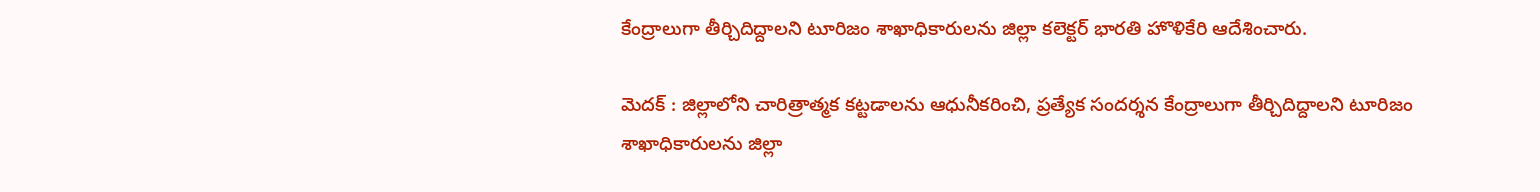కేంద్రాలుగా తీర్చిదిద్దాలని టూరిజం శాఖాధికారులను జిల్లా కలెక్టర్‌ భారతి హొళికేరి ఆదేశించారు.

మెదక్‌ : జిల్లాలోని చారిత్రాత్మక కట్టడాలను ఆధునీకరించి, ప్రత్యేక సందర్శన కేంద్రాలుగా తీర్చిదిద్దాలని టూరిజం శాఖాధికారులను జిల్లా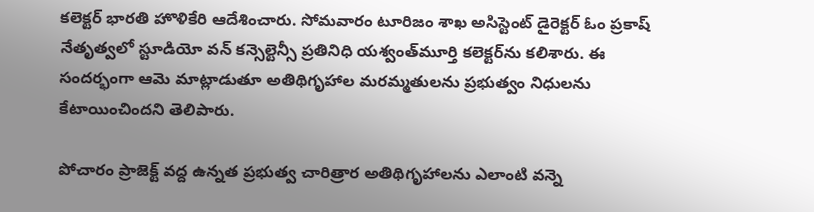కలెక్టర్‌ భారతి హొళికేరి ఆదేశించారు. సోమవారం టూరిజం శాఖ అసిస్టెంట్‌ డైరెక్టర్‌ ఓం ప్రకాష్‌ నేతృత్వలో స్టూడియో వన్‌ కన్సెల్టెన్సీ ప్రతినిధి యశ్వంత్‌మూర్తి కలెక్టర్‌ను కలిశారు. ఈ సందర్భంగా ఆమె మాట్లాడుతూ అతిథిగృహాల మరమ్మతులను ప్రభుత్వం నిధులను కేటాయించిందని తెలిపారు.

పోచారం ప్రాజెక్ట్‌ వద్ద ఉన్నత ప్రభుత్వ చారిత్రార అతిథిగృహాలను ఎలాంటి వన్నె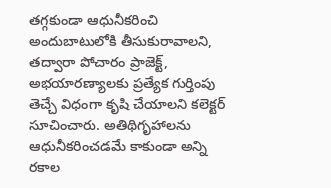తగ్గకుండా ఆధునీకరించి అందుబాటులోకి తీసుకురావాలని, తద్వారా పోచారం ప్రాజెక్ట్, అభయారణ్యాలకు ప్రత్యేక గుర్తింపు తెచ్చే విధంగా కృషి చేయాలని కలెక్టర్‌ సూచించారు. అతిథిగృహాలను ఆధునీకరించడమే కాకుండా అన్ని రకాల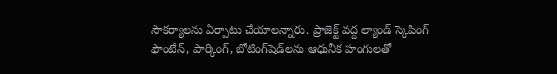సౌకర్యాలను ఏర్పాటు చేయాలన్నారు. ప్రాజెక్ట్‌ వద్ద ల్యాండ్‌ స్కెపింగ్‌ ఫౌంటేన్, పార్కింగ్, బోటింగ్‌షెడ్‌లను ఆధునీక హంగులతో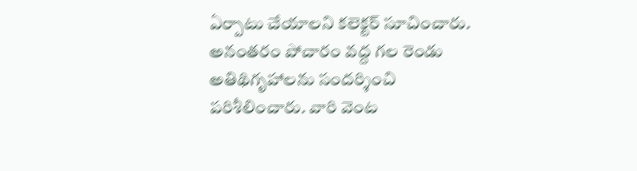ఏర్పాటు చేయాలని కలెక్టర్‌ సూచించారు. అనంతరం పోచారం వద్ద గల రెండు అతిథిగృహాలను సందర్శించి పరిశీలించారు. వారి వెంట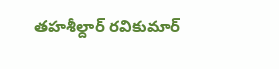తహశీల్దార్‌ రవికుమార్‌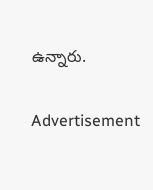ఉన్నారు.

Advertisement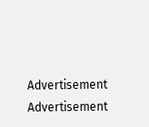Advertisement
Advertisement